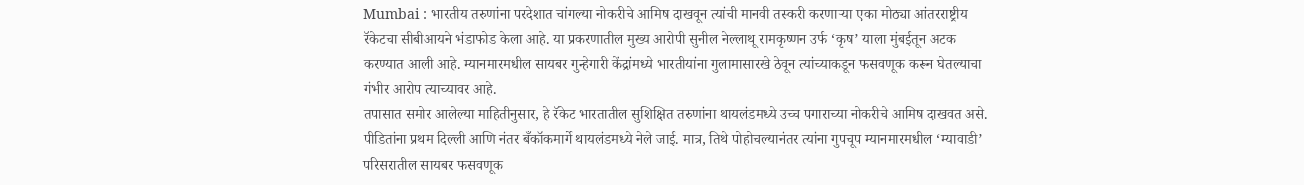Mumbai : भारतीय तरुणांना परदेशात चांगल्या नोकरीचे आमिष दाखवून त्यांची मानवी तस्करी करणाऱ्या एका मोठ्या आंतरराष्ट्रीय रॅकेटचा सीबीआयने भंडाफोड केला आहे. या प्रकरणातील मुख्य आरोपी सुनील नेल्लाथू रामकृष्णन उर्फ ‘कृष’ याला मुंबईतून अटक करण्यात आली आहे. म्यानमारमधील सायबर गुन्हेगारी केंद्रांमध्ये भारतीयांना गुलामासारखे ठेवून त्यांच्याकडून फसवणूक करून घेतल्याचा गंभीर आरोप त्याच्यावर आहे.
तपासात समोर आलेल्या माहितीनुसार, हे रॅकेट भारतातील सुशिक्षित तरुणांना थायलंडमध्ये उच्च पगाराच्या नोकरीचे आमिष दाखवत असे. पीडितांना प्रथम दिल्ली आणि नंतर बँकॉकमार्गे थायलंडमध्ये नेले जाई. मात्र, तिथे पोहोचल्यानंतर त्यांना गुपचूप म्यानमारमधील ‘म्यावाडी’ परिसरातील सायबर फसवणूक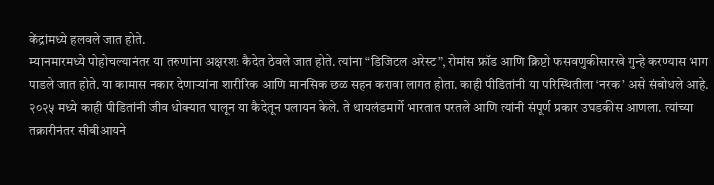केंद्रांमध्ये हलवले जात होते.
म्यानमारमध्ये पोहोचल्यानंतर या तरुणांना अक्षरशः कैदेत ठेवले जात होते. त्यांना “डिजिटल अरेस्ट”, रोमांस फ्रॉड आणि क्रिप्टो फसवणुकीसारखे गुन्हे करण्यास भाग पाडले जात होते. या कामास नकार देणाऱ्यांना शारीरिक आणि मानसिक छळ सहन करावा लागत होता. काही पीडितांनी या परिस्थितीला ‘नरक’ असे संबोधले आहे.
२०२५ मध्ये काही पीडितांनी जीव धोक्यात घालून या कैदेतून पलायन केले. ते थायलंडमार्गे भारतात परतले आणि त्यांनी संपूर्ण प्रकार उघडकीस आणला. त्यांच्या तक्रारीनंतर सीबीआयने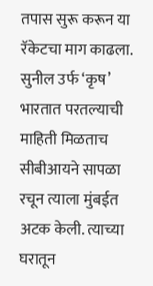तपास सुरू करून या रॅकेटचा माग काढला.
सुनील उर्फ ‘कृष’ भारतात परतल्याची माहिती मिळताच सीबीआयने सापळा रचून त्याला मुंबईत अटक केली. त्याच्या घरातून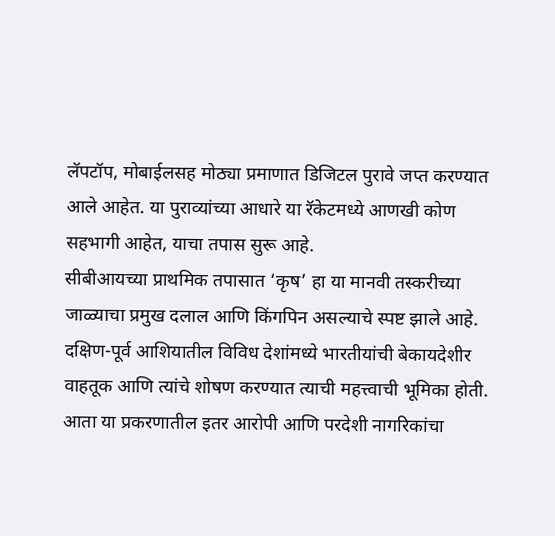लॅपटॉप, मोबाईलसह मोठ्या प्रमाणात डिजिटल पुरावे जप्त करण्यात आले आहेत. या पुराव्यांच्या आधारे या रॅकेटमध्ये आणखी कोण सहभागी आहेत, याचा तपास सुरू आहे.
सीबीआयच्या प्राथमिक तपासात ‘कृष’ हा या मानवी तस्करीच्या जाळ्याचा प्रमुख दलाल आणि किंगपिन असल्याचे स्पष्ट झाले आहे. दक्षिण-पूर्व आशियातील विविध देशांमध्ये भारतीयांची बेकायदेशीर वाहतूक आणि त्यांचे शोषण करण्यात त्याची महत्त्वाची भूमिका होती. आता या प्रकरणातील इतर आरोपी आणि परदेशी नागरिकांचा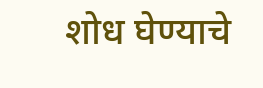शोध घेण्याचे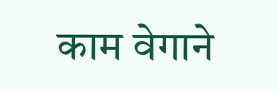काम वेगाने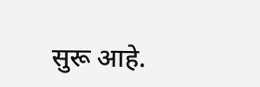सुरू आहे.